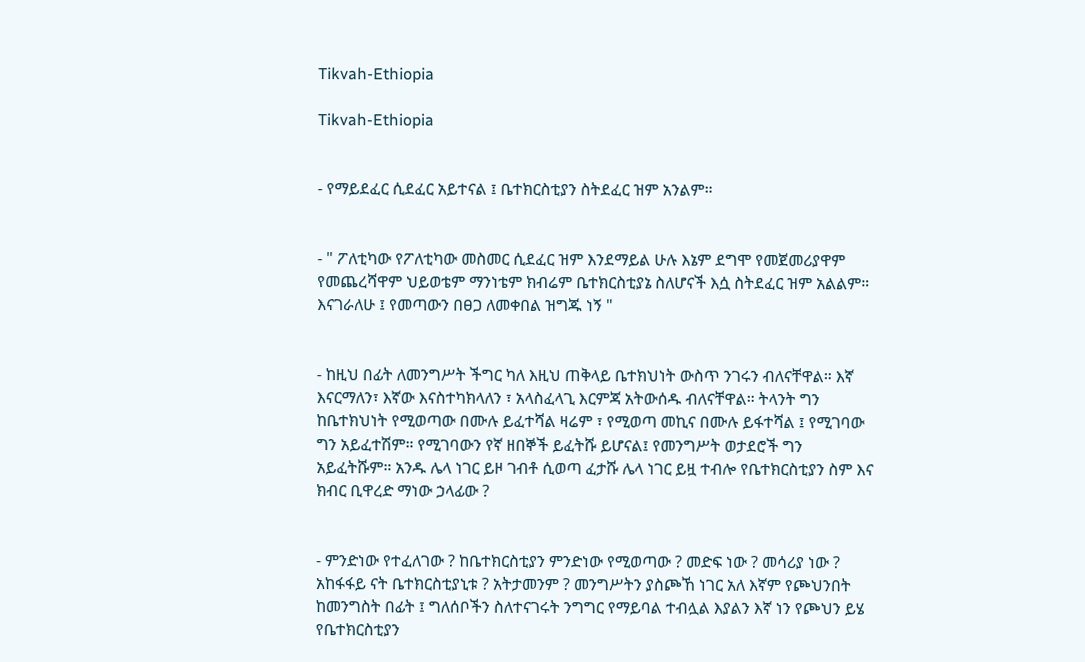Tikvah-Ethiopia

Tikvah-Ethiopia


- የማይደፈር ሲደፈር አይተናል ፤ ቤተክርስቲያን ስትደፈር ዝም አንልም።


- " ፖለቲካው የፖለቲካው መስመር ሲደፈር ዝም እንደማይል ሁሉ እኔም ደግሞ የመጀመሪያዋም የመጨረሻዋም ህይወቴም ማንነቴም ክብሬም ቤተክርስቲያኔ ስለሆናች እሷ ስትደፈር ዝም አልልም። እናገራለሁ ፤ የመጣውን በፀጋ ለመቀበል ዝግጁ ነኝ "


- ከዚህ በፊት ለመንግሥት ችግር ካለ እዚህ ጠቅላይ ቤተክህነት ውስጥ ንገሩን ብለናቸዋል። እኛ እናርማለን፣ እኛው እናስተካክላለን ፣ አላስፈላጊ እርምጃ አትውሰዱ ብለናቸዋል። ትላንት ግን ከቤተክህነት የሚወጣው በሙሉ ይፈተሻል ዛሬም ፣ የሚወጣ መኪና በሙሉ ይፋተሻል ፤ የሚገባው ግን አይፈተሽም። የሚገባውን የኛ ዘበኞች ይፈትሹ ይሆናል፤ የመንግሥት ወታደሮች ግን አይፈትሹም። አንዱ ሌላ ነገር ይዞ ገብቶ ሲወጣ ፈታሹ ሌላ ነገር ይዟ ተብሎ የቤተክርስቲያን ስም እና ክብር ቢዋረድ ማነው ኃላፊው ?


- ምንድነው የተፈለገው ? ከቤተክርስቲያን ምንድነው የሚወጣው ? መድፍ ነው ? መሳሪያ ነው ? አከፋፋይ ናት ቤተክርስቲያኒቱ ? አትታመንም ? መንግሥትን ያስጮኸ ነገር አለ እኛም የጮህንበት ከመንግስት በፊት ፤ ግለሰቦችን ስለተናገሩት ንግግር የማይባል ተብሏል እያልን እኛ ነን የጮህን ይሄ የቤተክርስቲያን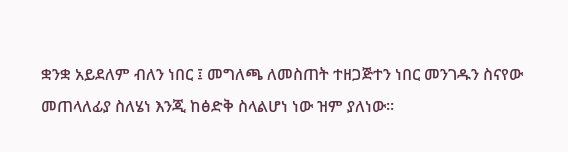ቋንቋ አይደለም ብለን ነበር ፤ መግለጫ ለመስጠት ተዘጋጅተን ነበር መንገዱን ስናየው መጠላለፊያ ስለሄነ እንጂ ከፅድቅ ስላልሆነ ነው ዝም ያለነው።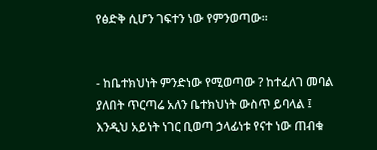የፅድቅ ሲሆን ገፍተን ነው የምንወጣው።


- ከቤተክህነት ምንድነው የሚወጣው ? ከተፈለገ መባል ያለበት ጥርጣሬ አለን ቤተክህነት ውስጥ ይባላል ፤ እንዲህ አይነት ነገር ቢወጣ ኃላፊነቱ የናተ ነው ጠብቁ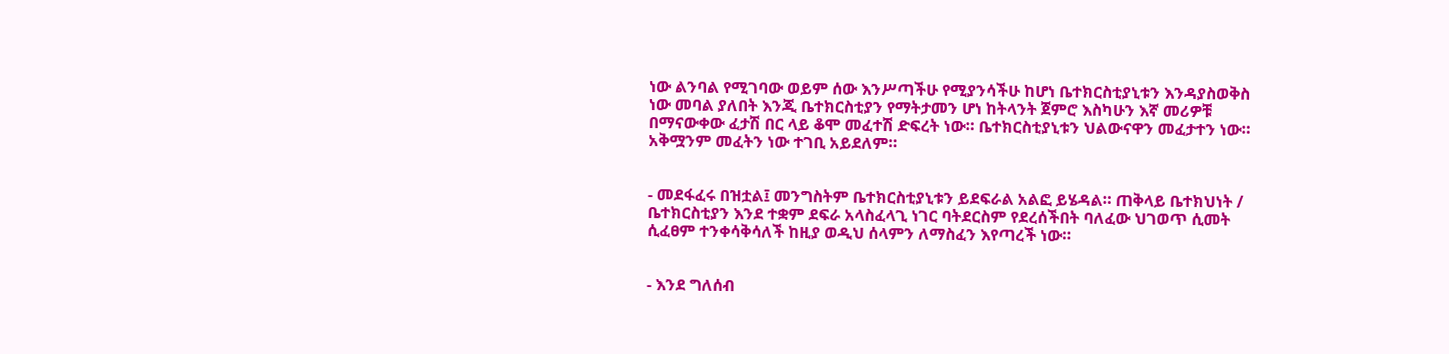ነው ልንባል የሚገባው ወይም ሰው እንሥጣችሁ የሚያንሳችሁ ከሆነ ቤተክርስቲያኒቱን እንዳያስወቅስ ነው መባል ያለበት እንጂ ቤተክርስቲያን የማትታመን ሆነ ከትላንት ጀምሮ እስካሁን እኛ መሪዎቹ በማናውቀው ፈታሽ በር ላይ ቆሞ መፈተሽ ድፍረት ነው። ቤተክርስቲያኒቱን ህልውናዋን መፈታተን ነው። አቅሟንም መፈትን ነው ተገቢ አይደለም።


- መደፋፈሩ በዝቷል፤ መንግስትም ቤተክርስቲያኒቱን ይደፍራል አልፎ ይሄዳል። ጠቅላይ ቤተክህነት / ቤተክርስቲያን እንደ ተቋም ደፍራ አላስፈላጊ ነገር ባትደርስም የደረሰችበት ባለፈው ህገወጥ ሲመት ሲፈፀም ተንቀሳቅሳለች ከዚያ ወዲህ ሰላምን ለማስፈን እየጣረች ነው።


- እንደ ግለሰብ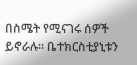በስሜት የሚናገሩ ሰዎች ይኖራሉ። ቤተክርስቲያኒቱን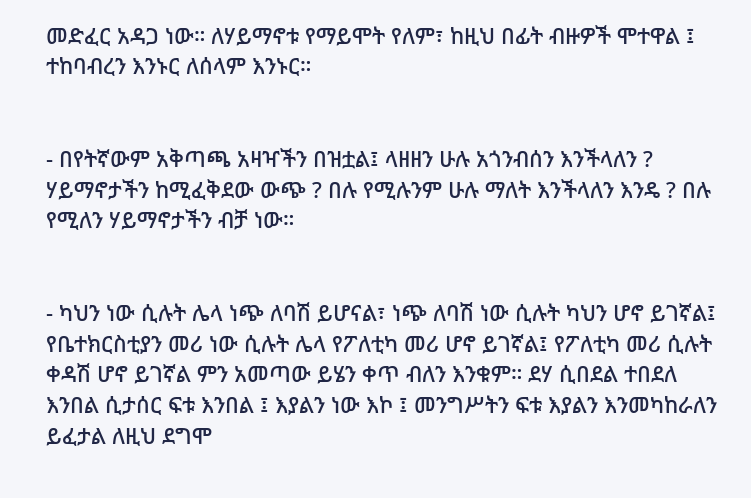መድፈር አዳጋ ነው። ለሃይማኖቱ የማይሞት የለም፣ ከዚህ በፊት ብዙዎች ሞተዋል ፤ ተከባብረን እንኑር ለሰላም እንኑር።


- በየትኛውም አቅጣጫ አዛዣችን በዝቷል፤ ላዘዘን ሁሉ አጎንብሰን እንችላለን ? ሃይማኖታችን ከሚፈቅደው ውጭ ? በሉ የሚሉንም ሁሉ ማለት እንችላለን እንዴ ? በሉ የሚለን ሃይማኖታችን ብቻ ነው።


- ካህን ነው ሲሉት ሌላ ነጭ ለባሽ ይሆናል፣ ነጭ ለባሽ ነው ሲሉት ካህን ሆኖ ይገኛል፤ የቤተክርስቲያን መሪ ነው ሲሉት ሌላ የፖለቲካ መሪ ሆኖ ይገኛል፤ የፖለቲካ መሪ ሲሉት ቀዳሽ ሆኖ ይገኛል ምን አመጣው ይሄን ቀጥ ብለን እንቁም። ደሃ ሲበደል ተበደለ እንበል ሲታሰር ፍቱ እንበል ፤ እያልን ነው እኮ ፤ መንግሥትን ፍቱ እያልን እንመካከራለን ይፈታል ለዚህ ደግሞ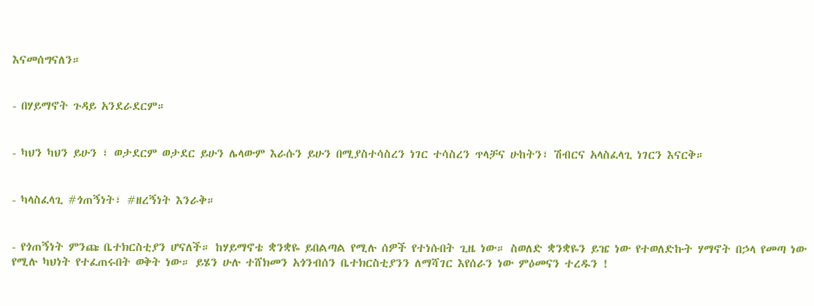እናመሰግናለን።


- በሃይማኖት ጉዳይ አንደራደርም።


- ካህን ካህን ይሁን ፣ ወታደርም ወታደር ይሁን ሌላውም እራሱን ይሁን በሚያስተሳስረን ነገር ተሳስረን ጥላቻና ሁከትን፣ ሽብርና አላስፈላጊ ነገርን እናርቅ።


- ካላስፈላጊ #ጎጠኝነት፣ #ዘረኝነት እንራቅ።


- የጎጠኝነት ምንጩ ቤተክርስቲያን ሆናለች። ከሃይማኖቴ ቋንቋዬ ይበልጣል የሚሉ ሰዎች የተነሱበት ጊዜ ነው። ስወለድ ቋንቋዬን ይዤ ነው የተወለድኩት ሃማኖት በኃላ የመጣ ነው የሚሉ ካህነት የተፈጠሩበት ወቅት ነው። ይሄን ሁሉ ተሸክመን አጎንብሰን ቤተክርስቲያንን ለማሻገር እየሰራን ነው ምዕመናን ተረዱን !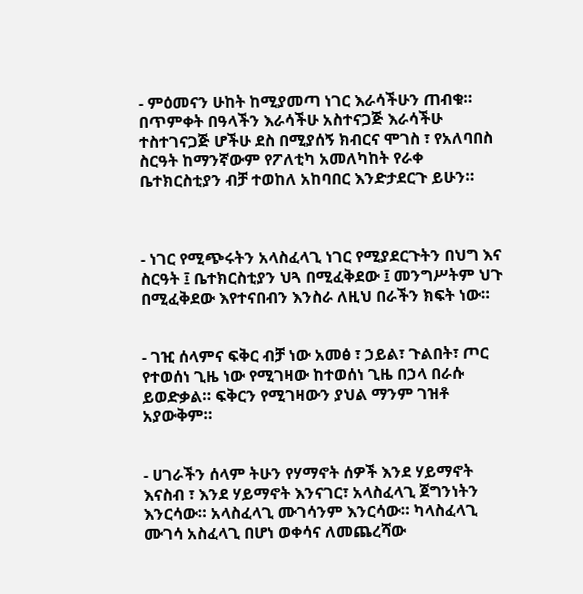- ምዕመናን ሁከት ከሚያመጣ ነገር እራሳችሁን ጠብቁ። በጥምቀት በዓላችን እራሳችሁ አስተናጋጅ እራሳችሁ ተስተገናጋጅ ሆችሁ ደስ በሚያሰኝ ክብርና ሞገስ ፣ የአለባበስ ስርዓት ከማንኛውም የፖለቲካ አመለካከት የራቀ ቤተክርስቲያን ብቻ ተወከለ አከባበር እንድታደርጉ ይሁን።



- ነገር የሚጭሩትን አላስፈላጊ ነገር የሚያደርጉትን በህግ እና ስርዓት ፤ ቤተክርስቲያን ህጓ በሚፈቅደው ፤ መንግሥትም ህጉ በሚፈቅደው እየተናበብን እንስራ ለዚህ በራችን ክፍት ነው።


- ገዢ ሰላምና ፍቅር ብቻ ነው አመፅ ፣ ኃይል፣ ጉልበት፣ ጦር የተወሰነ ጊዜ ነው የሚገዛው ከተወሰነ ጊዜ በኃላ በራሱ ይወድቃል። ፍቅርን የሚገዛውን ያህል ማንም ገዝቶ አያውቅም።


- ሀገራችን ሰላም ትሁን የሃማኖት ሰዎች እንደ ሃይማኖት እናስብ ፣ እንደ ሃይማኖት እንናገር፣ አላስፈላጊ ጀግንነትን እንርሳው። አላስፈላጊ ሙገሳንም እንርሳው። ካላስፈላጊ ሙገሳ አስፈላጊ በሆነ ወቀሳና ለመጨረሻው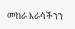መከራ እራሳችንን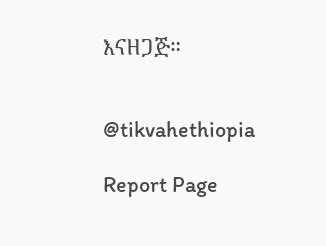እናዘጋጅ።


@tikvahethiopia

Report Page